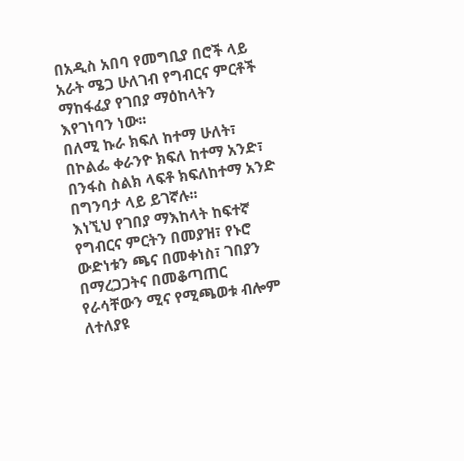በአዲስ አበባ የመግቢያ በሮች ላይ አራት ሜጋ ሁለገብ የግብርና ምርቶች ማከፋፈያ የገበያ ማዕከላትን እየገነባን ነው፡፡
በለሚ ኩራ ክፍለ ከተማ ሁለት፣ በኮልፌ ቀራንዮ ክፍለ ከተማ አንድ፣ በንፋስ ስልክ ላፍቶ ክፍለከተማ አንድ በግንባታ ላይ ይገኛሉ፡፡
እነኚህ የገበያ ማእከላት ከፍተኛ የግብርና ምርትን በመያዝ፣ የኑሮ ውድነቱን ጫና በመቀነስ፣ ገበያን በማረጋጋትና በመቆጣጠር የራሳቸውን ሚና የሚጫወቱ ብሎም ለተለያዩ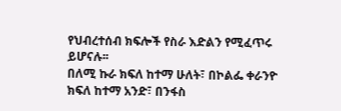የህብረተሰብ ክፍሎች የስራ እድልን የሚፈጥሩ ይሆናሉ፡፡
በለሚ ኩራ ክፍለ ከተማ ሁለት፣ በኮልፌ ቀራንዮ ክፍለ ከተማ አንድ፣ በንፋስ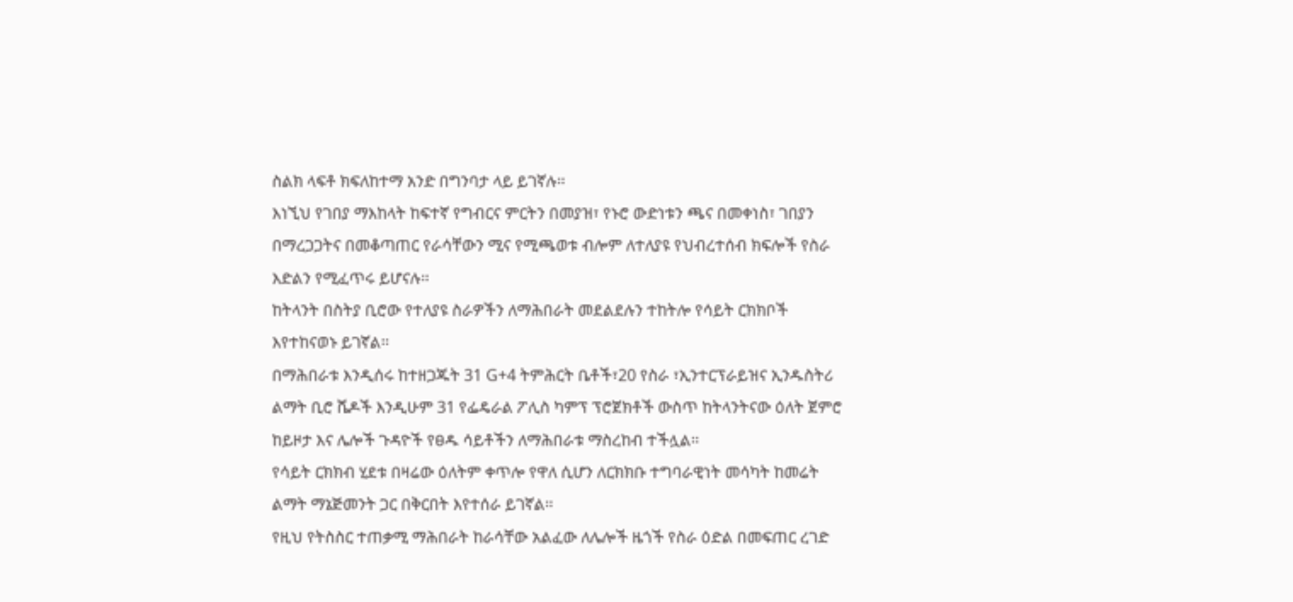ስልክ ላፍቶ ክፍለከተማ አንድ በግንባታ ላይ ይገኛሉ፡፡
እነኚህ የገበያ ማእከላት ከፍተኛ የግብርና ምርትን በመያዝ፣ የኑሮ ውድነቱን ጫና በመቀነስ፣ ገበያን በማረጋጋትና በመቆጣጠር የራሳቸውን ሚና የሚጫወቱ ብሎም ለተለያዩ የህብረተሰብ ክፍሎች የስራ እድልን የሚፈጥሩ ይሆናሉ፡፡
ከትላንት በስትያ ቢሮው የተለያዩ ስራዎችን ለማሕበራት መደልደሉን ተከትሎ የሳይት ርክክቦች እየተከናወኑ ይገኛል፡፡
በማሕበራቱ እንዲሰሩ ከተዘጋጁት 31 G+4 ትምሕርት ቤቶች፣20 የስራ ፣ኢንተርፕራይዝና ኢንዱስትሪ ልማት ቢሮ ሼዶች እንዲሁም 31 የፌዴራል ፖሊስ ካምፕ ፕሮጀክቶች ውስጥ ከትላንትናው ዕለት ጀምሮ ከይዞታ እና ሌሎች ጉዳዮች የፀዱ ሳይቶችን ለማሕበራቱ ማስረከብ ተችሏል፡፡
የሳይት ርክክብ ሂደቱ በዛሬው ዕለትም ቀጥሎ የዋለ ሲሆን ለርክክቡ ተግባራዊነት መሳካት ከመሬት ልማት ማኔጅመንት ጋር በቅርበት እየተሰራ ይገኛል፡፡
የዚህ የትስስር ተጠቃሚ ማሕበራት ከራሳቸው አልፈው ለሌሎች ዜጎች የስራ ዕድል በመፍጠር ረገድ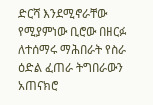ድርሻ እንደሚኖራቸው የሚያምነው ቢሮው በዘርፉ ለተሰማሩ ማሕበራት የስራ ዕድል ፈጠራ ትግበራውን አጠናክሮ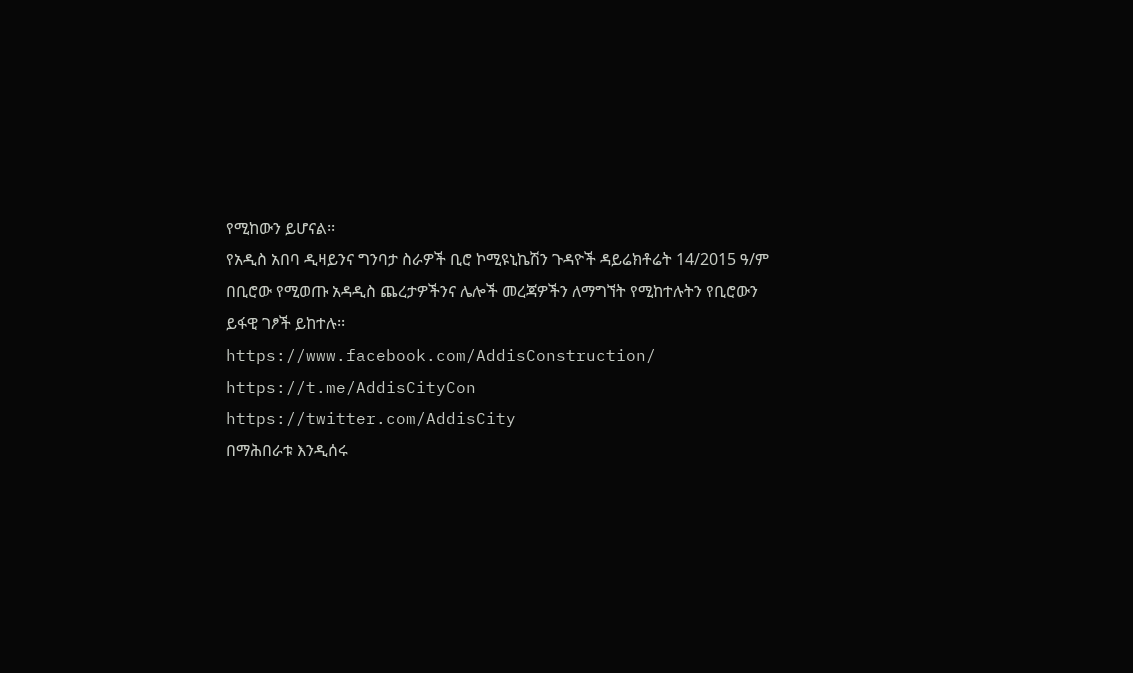የሚከውን ይሆናል፡፡
የአዲስ አበባ ዲዛይንና ግንባታ ስራዎች ቢሮ ኮሚዩኒኬሽን ጉዳዮች ዳይሬክቶሬት 14/2015 ዓ/ም
በቢሮው የሚወጡ አዳዲስ ጨረታዎችንና ሌሎች መረጃዎችን ለማግኘት የሚከተሉትን የቢሮውን ይፋዊ ገፆች ይከተሉ፡፡
https://www.facebook.com/AddisConstruction/
https://t.me/AddisCityCon
https://twitter.com/AddisCity
በማሕበራቱ እንዲሰሩ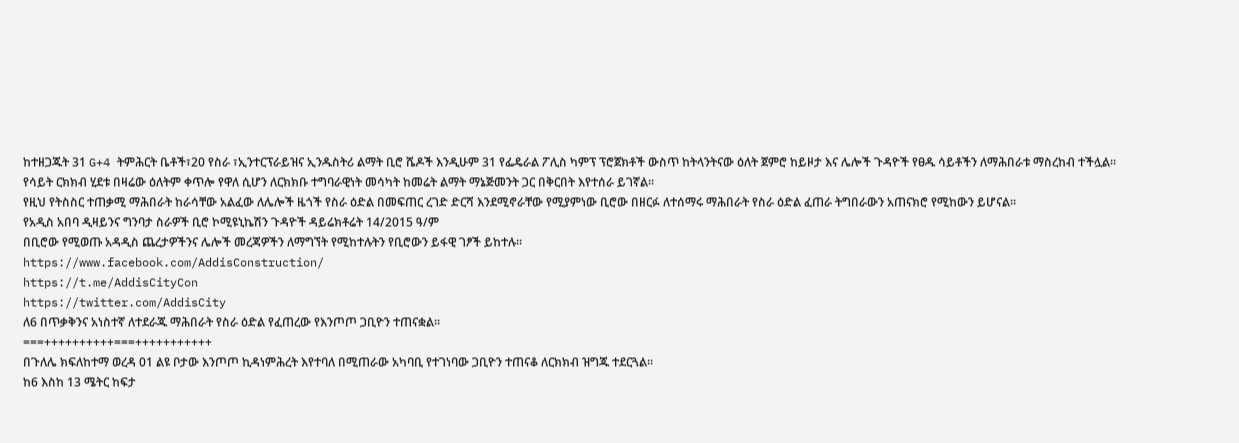ከተዘጋጁት 31 G+4 ትምሕርት ቤቶች፣20 የስራ ፣ኢንተርፕራይዝና ኢንዱስትሪ ልማት ቢሮ ሼዶች እንዲሁም 31 የፌዴራል ፖሊስ ካምፕ ፕሮጀክቶች ውስጥ ከትላንትናው ዕለት ጀምሮ ከይዞታ እና ሌሎች ጉዳዮች የፀዱ ሳይቶችን ለማሕበራቱ ማስረከብ ተችሏል፡፡
የሳይት ርክክብ ሂደቱ በዛሬው ዕለትም ቀጥሎ የዋለ ሲሆን ለርክክቡ ተግባራዊነት መሳካት ከመሬት ልማት ማኔጅመንት ጋር በቅርበት እየተሰራ ይገኛል፡፡
የዚህ የትስስር ተጠቃሚ ማሕበራት ከራሳቸው አልፈው ለሌሎች ዜጎች የስራ ዕድል በመፍጠር ረገድ ድርሻ እንደሚኖራቸው የሚያምነው ቢሮው በዘርፉ ለተሰማሩ ማሕበራት የስራ ዕድል ፈጠራ ትግበራውን አጠናክሮ የሚከውን ይሆናል፡፡
የአዲስ አበባ ዲዛይንና ግንባታ ስራዎች ቢሮ ኮሚዩኒኬሽን ጉዳዮች ዳይሬክቶሬት 14/2015 ዓ/ም
በቢሮው የሚወጡ አዳዲስ ጨረታዎችንና ሌሎች መረጃዎችን ለማግኘት የሚከተሉትን የቢሮውን ይፋዊ ገፆች ይከተሉ፡፡
https://www.facebook.com/AddisConstruction/
https://t.me/AddisCityCon
https://twitter.com/AddisCity
ለ6 በጥቃቅንና አነስተኛ ለተደራጁ ማሕበራት የስራ ዕድል የፈጠረው የእንጦጦ ጋቢዮን ተጠናቋል፡፡
===++++++++++===+++++++++++
በጉለሌ ክፍለከተማ ወረዳ 01 ልዩ ቦታው እንጦጦ ኪዳነምሕረት እየተባለ በሚጠራው አካባቢ የተገነባው ጋቢዮን ተጠናቆ ለርክክብ ዝግጁ ተደርጓል፡፡
ከ6 እስከ 13 ሜትር ከፍታ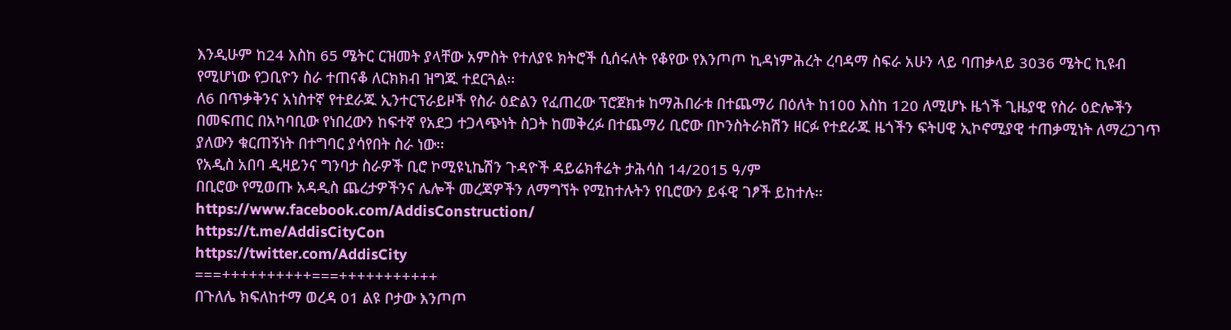እንዲሁም ከ24 እስከ 65 ሜትር ርዝመት ያላቸው አምስት የተለያዩ ክትሮች ሲሰሩለት የቆየው የእንጦጦ ኪዳነምሕረት ረባዳማ ስፍራ አሁን ላይ ባጠቃላይ 3036 ሜትር ኪዩብ የሚሆነው የጋቢዮን ስራ ተጠናቆ ለርክክብ ዝግጁ ተደርጓል፡፡
ለ6 በጥቃቅንና አነስተኛ የተደራጁ ኢንተርፕራይዞች የስራ ዕድልን የፈጠረው ፕሮጀክቱ ከማሕበራቱ በተጨማሪ በዕለት ከ100 እስከ 120 ለሚሆኑ ዜጎች ጊዜያዊ የስራ ዕድሎችን በመፍጠር በአካባቢው የነበረውን ከፍተኛ የአደጋ ተጋላጭነት ስጋት ከመቅረፉ በተጨማሪ ቢሮው በኮንስትራክሽን ዘርፉ የተደራጁ ዜጎችን ፍትሀዊ ኢኮኖሚያዊ ተጠቃሚነት ለማረጋገጥ ያለውን ቁርጠኝነት በተግባር ያሳየበት ስራ ነው፡፡
የአዲስ አበባ ዲዛይንና ግንባታ ስራዎች ቢሮ ኮሚዩኒኬሽን ጉዳዮች ዳይሬክቶሬት ታሕሳስ 14/2015 ዓ/ም
በቢሮው የሚወጡ አዳዲስ ጨረታዎችንና ሌሎች መረጃዎችን ለማግኘት የሚከተሉትን የቢሮውን ይፋዊ ገፆች ይከተሉ፡፡
https://www.facebook.com/AddisConstruction/
https://t.me/AddisCityCon
https://twitter.com/AddisCity
===++++++++++===+++++++++++
በጉለሌ ክፍለከተማ ወረዳ 01 ልዩ ቦታው እንጦጦ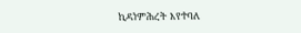ኪዳነምሕረት እየተባለ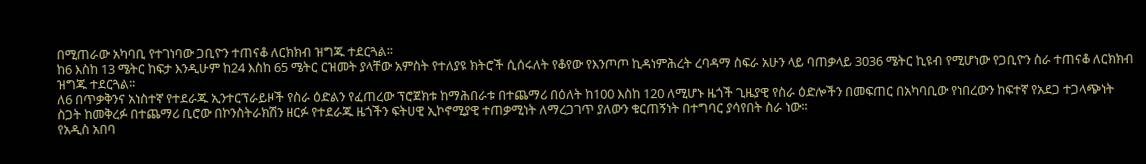በሚጠራው አካባቢ የተገነባው ጋቢዮን ተጠናቆ ለርክክብ ዝግጁ ተደርጓል፡፡
ከ6 እስከ 13 ሜትር ከፍታ እንዲሁም ከ24 እስከ 65 ሜትር ርዝመት ያላቸው አምስት የተለያዩ ክትሮች ሲሰሩለት የቆየው የእንጦጦ ኪዳነምሕረት ረባዳማ ስፍራ አሁን ላይ ባጠቃላይ 3036 ሜትር ኪዩብ የሚሆነው የጋቢዮን ስራ ተጠናቆ ለርክክብ ዝግጁ ተደርጓል፡፡
ለ6 በጥቃቅንና አነስተኛ የተደራጁ ኢንተርፕራይዞች የስራ ዕድልን የፈጠረው ፕሮጀክቱ ከማሕበራቱ በተጨማሪ በዕለት ከ100 እስከ 120 ለሚሆኑ ዜጎች ጊዜያዊ የስራ ዕድሎችን በመፍጠር በአካባቢው የነበረውን ከፍተኛ የአደጋ ተጋላጭነት ስጋት ከመቅረፉ በተጨማሪ ቢሮው በኮንስትራክሽን ዘርፉ የተደራጁ ዜጎችን ፍትሀዊ ኢኮኖሚያዊ ተጠቃሚነት ለማረጋገጥ ያለውን ቁርጠኝነት በተግባር ያሳየበት ስራ ነው፡፡
የአዲስ አበባ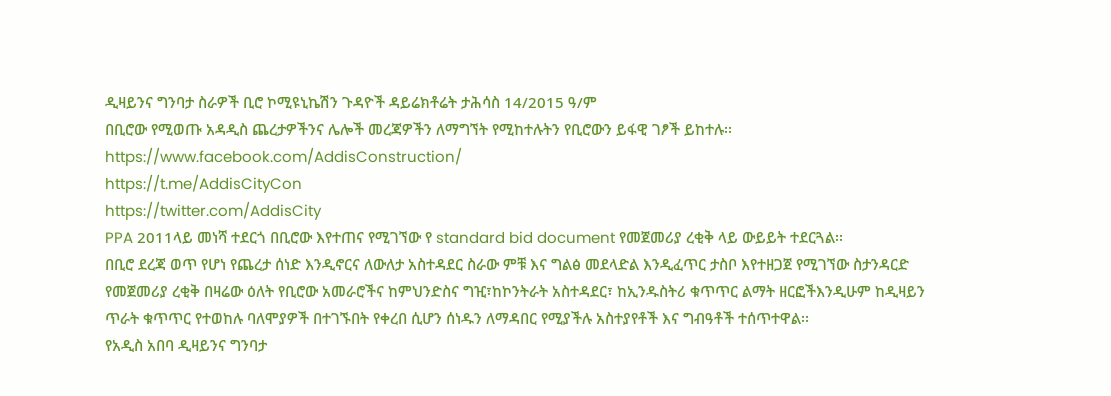ዲዛይንና ግንባታ ስራዎች ቢሮ ኮሚዩኒኬሽን ጉዳዮች ዳይሬክቶሬት ታሕሳስ 14/2015 ዓ/ም
በቢሮው የሚወጡ አዳዲስ ጨረታዎችንና ሌሎች መረጃዎችን ለማግኘት የሚከተሉትን የቢሮውን ይፋዊ ገፆች ይከተሉ፡፡
https://www.facebook.com/AddisConstruction/
https://t.me/AddisCityCon
https://twitter.com/AddisCity
PPA 2011ላይ መነሻ ተደርጎ በቢሮው እየተጠና የሚገኘው የ standard bid document የመጀመሪያ ረቂቅ ላይ ውይይት ተደርጓል፡፡
በቢሮ ደረጃ ወጥ የሆነ የጨረታ ሰነድ እንዲኖርና ለውለታ አስተዳደር ስራው ምቹ እና ግልፅ መደላድል እንዲፈጥር ታስቦ እየተዘጋጀ የሚገኘው ስታንዳርድ የመጀመሪያ ረቂቅ በዛሬው ዕለት የቢሮው አመራሮችና ከምህንድስና ግዢ፣ከኮንትራት አስተዳደር፣ ከኢንዱስትሪ ቁጥጥር ልማት ዘርፎችእንዲሁም ከዲዛይን ጥራት ቁጥጥር የተወከሉ ባለሞያዎች በተገኙበት የቀረበ ሲሆን ሰነዱን ለማዳበር የሚያችሉ አስተያየቶች እና ግብዓቶች ተሰጥተዋል፡፡
የአዲስ አበባ ዲዛይንና ግንባታ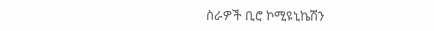ስራዎች ቢሮ ኮሚዩኒኬሽን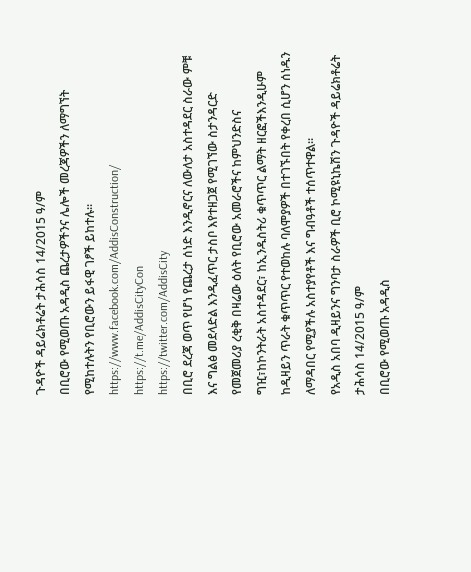ጉዳዮች ዳይሬክቶሬት ታሕሳስ 14/2015 ዓ/ም
በቢሮው የሚወጡ አዳዲስ ጨረታዎችንና ሌሎች መረጃዎችን ለማግኘት የሚከተሉትን የቢሮውን ይፋዊ ገፆች ይከተሉ፡፡
https://www.facebook.com/AddisConstruction/
https://t.me/AddisCityCon
https://twitter.com/AddisCity
በቢሮ ደረጃ ወጥ የሆነ የጨረታ ሰነድ እንዲኖርና ለውለታ አስተዳደር ስራው ምቹ እና ግልፅ መደላድል እንዲፈጥር ታስቦ እየተዘጋጀ የሚገኘው ስታንዳርድ የመጀመሪያ ረቂቅ በዛሬው ዕለት የቢሮው አመራሮችና ከምህንድስና ግዢ፣ከኮንትራት አስተዳደር፣ ከኢንዱስትሪ ቁጥጥር ልማት ዘርፎችእንዲሁም ከዲዛይን ጥራት ቁጥጥር የተወከሉ ባለሞያዎች በተገኙበት የቀረበ ሲሆን ሰነዱን ለማዳበር የሚያችሉ አስተያየቶች እና ግብዓቶች ተሰጥተዋል፡፡
የአዲስ አበባ ዲዛይንና ግንባታ ስራዎች ቢሮ ኮሚዩኒኬሽን ጉዳዮች ዳይሬክቶሬት ታሕሳስ 14/2015 ዓ/ም
በቢሮው የሚወጡ አዳዲስ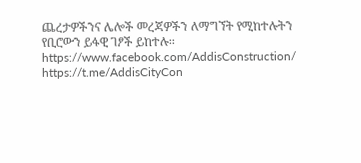ጨረታዎችንና ሌሎች መረጃዎችን ለማግኘት የሚከተሉትን የቢሮውን ይፋዊ ገፆች ይከተሉ፡፡
https://www.facebook.com/AddisConstruction/
https://t.me/AddisCityCon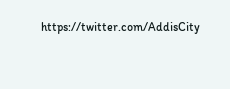https://twitter.com/AddisCity